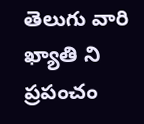తెలుగు వారి ఖ్యాతి ని ప్రపంచం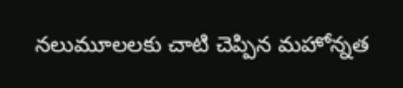నలుమూలలకు చాటి చెప్పిన మహోన్నత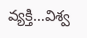వ్యక్తి…విశ్వ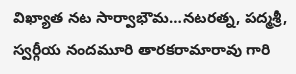విఖ్యాత నట సార్వాభౌమ…నటరత్న, పద్మశ్రీ, స్వర్గీయ నందమూరి తారకరామారావు గారి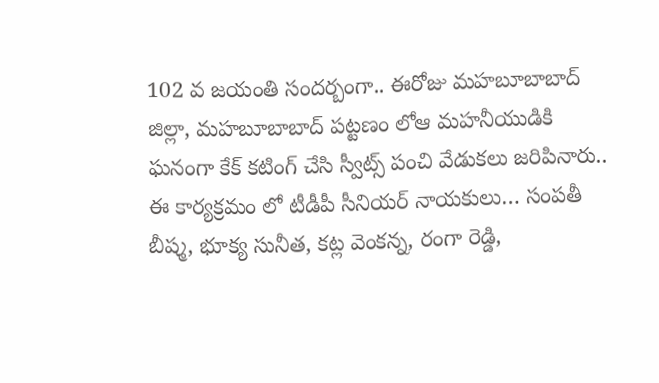102 వ జయంతి సందర్బంగా.. ఈరోజు మహబూబాబాద్ జిల్లా, మహబూబాబాద్ పట్టణం లోఆ మహనీయుడికి ఘనంగా కేక్ కటింగ్ చేసి స్వీట్స్ పంచి వేడుకలు జరిపినారు.. ఈ కార్యక్రమం లో టీడీపీ సీనియర్ నాయకులు… సంపతీ బీష్మ, భూక్య సునీత, కట్ల వెంకన్న, రంగా రెడ్డి,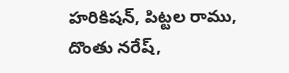హరికిషన్, పిట్టల రాము, దొంతు నరేష్,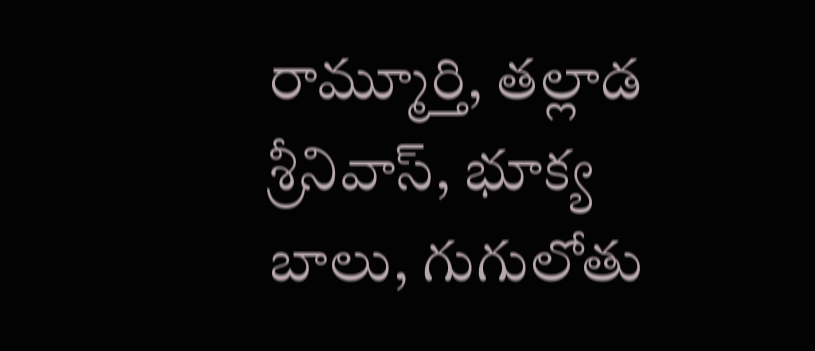రామ్మూర్తి, తల్లాడ శ్రీనివాస్, భూక్య బాలు, గుగులోతు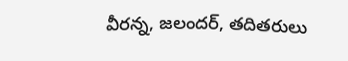వీరన్న, జలందర్, తదితరులు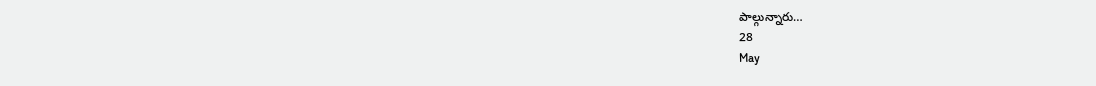పాల్గున్నారు…
28
May